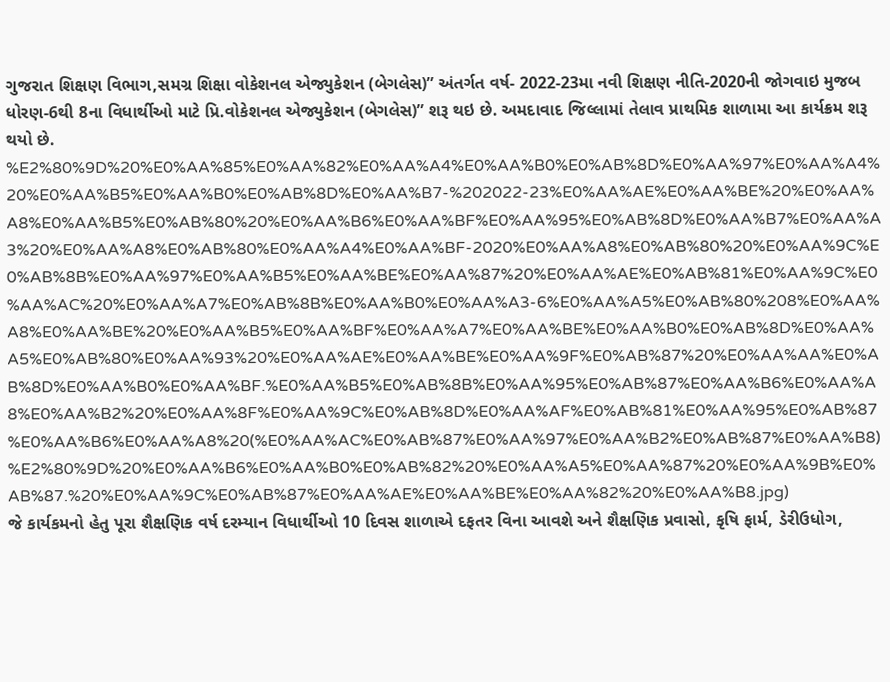ગુજરાત શિક્ષણ વિભાગ,સમગ્ર શિક્ષા વોકેશનલ એજ્યુકેશન (બેગલેસ)” અંતર્ગત વર્ષ- 2022-23મા નવી શિક્ષણ નીતિ-2020ની જોગવાઇ મુજબ ધોરણ-6થી 8ના વિધાર્થીઓ માટે પ્રિ.વોકેશનલ એજ્યુકેશન (બેગલેસ)” શરૂ થઇ છે. અમદાવાદ જિલ્લામાં તેલાવ પ્રાથમિક શાળામા આ કાર્યક્રમ શરૂ થયો છે.
%E2%80%9D%20%E0%AA%85%E0%AA%82%E0%AA%A4%E0%AA%B0%E0%AB%8D%E0%AA%97%E0%AA%A4%20%E0%AA%B5%E0%AA%B0%E0%AB%8D%E0%AA%B7-%202022-23%E0%AA%AE%E0%AA%BE%20%E0%AA%A8%E0%AA%B5%E0%AB%80%20%E0%AA%B6%E0%AA%BF%E0%AA%95%E0%AB%8D%E0%AA%B7%E0%AA%A3%20%E0%AA%A8%E0%AB%80%E0%AA%A4%E0%AA%BF-2020%E0%AA%A8%E0%AB%80%20%E0%AA%9C%E0%AB%8B%E0%AA%97%E0%AA%B5%E0%AA%BE%E0%AA%87%20%E0%AA%AE%E0%AB%81%E0%AA%9C%E0%AA%AC%20%E0%AA%A7%E0%AB%8B%E0%AA%B0%E0%AA%A3-6%E0%AA%A5%E0%AB%80%208%E0%AA%A8%E0%AA%BE%20%E0%AA%B5%E0%AA%BF%E0%AA%A7%E0%AA%BE%E0%AA%B0%E0%AB%8D%E0%AA%A5%E0%AB%80%E0%AA%93%20%E0%AA%AE%E0%AA%BE%E0%AA%9F%E0%AB%87%20%E0%AA%AA%E0%AB%8D%E0%AA%B0%E0%AA%BF.%E0%AA%B5%E0%AB%8B%E0%AA%95%E0%AB%87%E0%AA%B6%E0%AA%A8%E0%AA%B2%20%E0%AA%8F%E0%AA%9C%E0%AB%8D%E0%AA%AF%E0%AB%81%E0%AA%95%E0%AB%87%E0%AA%B6%E0%AA%A8%20(%E0%AA%AC%E0%AB%87%E0%AA%97%E0%AA%B2%E0%AB%87%E0%AA%B8)%E2%80%9D%20%E0%AA%B6%E0%AA%B0%E0%AB%82%20%E0%AA%A5%E0%AA%87%20%E0%AA%9B%E0%AB%87.%20%E0%AA%9C%E0%AB%87%E0%AA%AE%E0%AA%BE%E0%AA%82%20%E0%AA%B8.jpg)
જે કાર્યકમનો હેતુ પૂરા શૈક્ષણિક વર્ષ દરમ્યાન વિધાર્થીઓ 10 દિવસ શાળાએ દફતર વિના આવશે અને શૈક્ષણિક પ્રવાસો, કૃષિ ફાર્મ, ડેરીઉધોગ,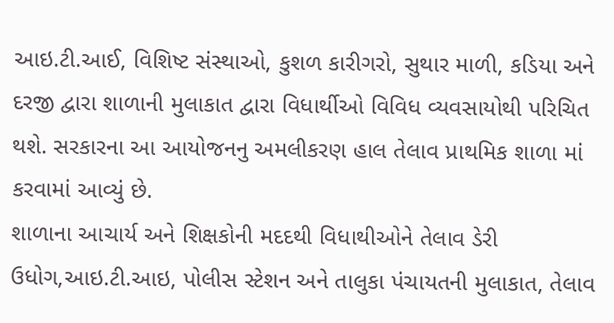આઇ.ટી.આઈ, વિશિષ્ટ સંસ્થાઓ, કુશળ કારીગરો, સુથાર માળી, કડિયા અને દરજી દ્વારા શાળાની મુલાકાત દ્વારા વિધાર્થીઓ વિવિધ વ્યવસાયોથી પરિચિત થશે. સરકારના આ આયોજનનુ અમલીકરણ હાલ તેલાવ પ્રાથમિક શાળા માં કરવામાં આવ્યું છે.
શાળાના આચાર્ય અને શિક્ષકોની મદદથી વિધાથીઓને તેલાવ ડેરી ઉધોગ,આઇ.ટી.આઇ, પોલીસ સ્ટેશન અને તાલુકા પંચાયતની મુલાકાત, તેલાવ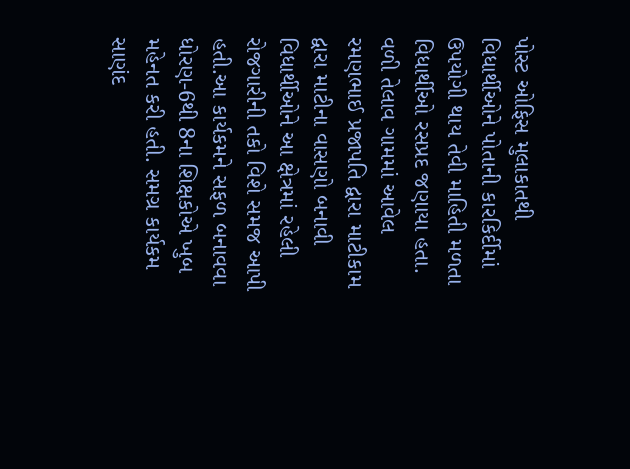પોસ્ટ ઓફિસ મુલાકાતથી વિધાર્થીઓને પોતાની કારકિર્દીમાં ઉપયોગી થાય તેવી માહિતી મળતા વિધાર્થીઓ રસપ્રદ જણાયા હતા. વળી તેલાવ ગામમાં આવેલ રમણભાઈ પ્રજાપતિ દ્વારા માટીકામ દ્વારા માટીના વાસણો બનાવી વિધાર્થીઓને આ ક્ષેત્રમાં રહેલી રોજગારીની તકો વિશે સમજ આપી હતી.આ કાર્યકમને સફળ બનાવવા ધોરણ-6થી 8ના શિક્ષકોએ ખુબ મહેનત કરી હતી. સમગ્ર કાર્યકમ સાણંદ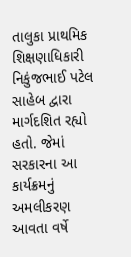તાલુકા પ્રાથમિક શિક્ષણાધિકારી નિકુંજભાઈ પટેલ સાહેબ દ્વારા માર્ગદશિત રહ્યો હતો. જેમાં સરકારના આ કાર્યક્રમનું અમલીકરણ આવતા વર્ષે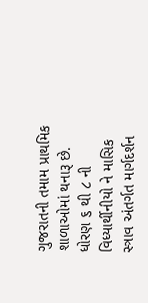ગુજરાતની તમામ પ્રાથમિક શાળાઓમાં થનારૂ છે.
ધોરણ ૬ થી ૮ ની વિધ્યાર્થીનીયો ને માસિક સ્ત્રાવ અંતર્ગત માર્ગદર્શન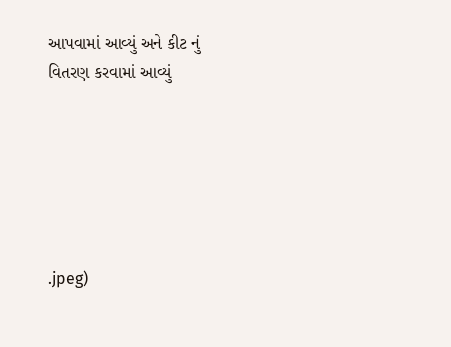આપવામાં આવ્યું અને કીટ નું વિતરણ કરવામાં આવ્યું






.jpeg)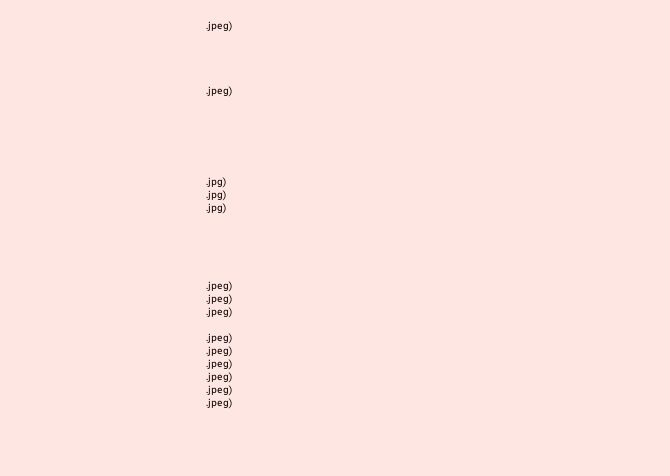.jpeg)




.jpeg)






.jpg)
.jpg)
.jpg)





.jpeg)
.jpeg)
.jpeg)

.jpeg)
.jpeg)
.jpeg)
.jpeg)
.jpeg)
.jpeg)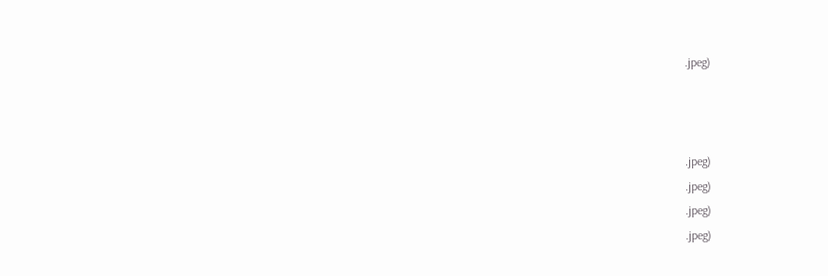.jpeg)



.jpeg)
.jpeg)
.jpeg)
.jpeg)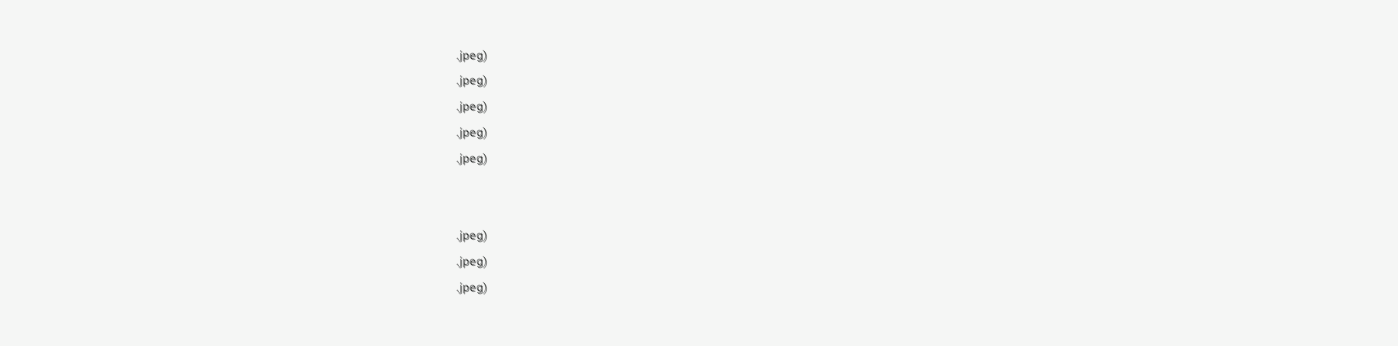.jpeg)
.jpeg)
.jpeg)
.jpeg)
.jpeg)


.jpeg)
.jpeg)
.jpeg)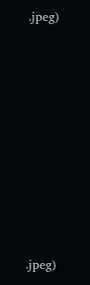.jpeg)









.jpeg)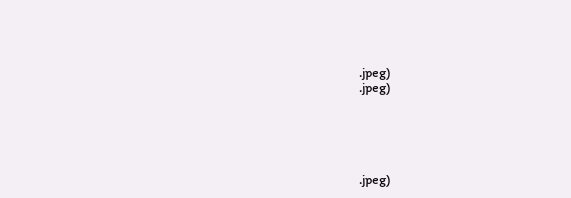.jpeg)
.jpeg)





.jpeg)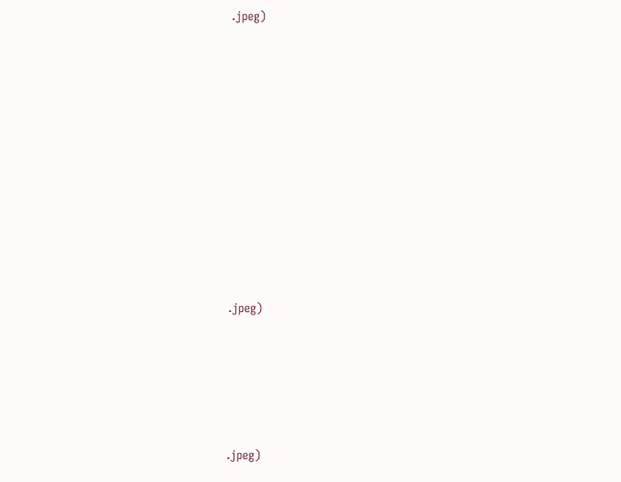.jpeg)











.jpeg)





.jpeg)